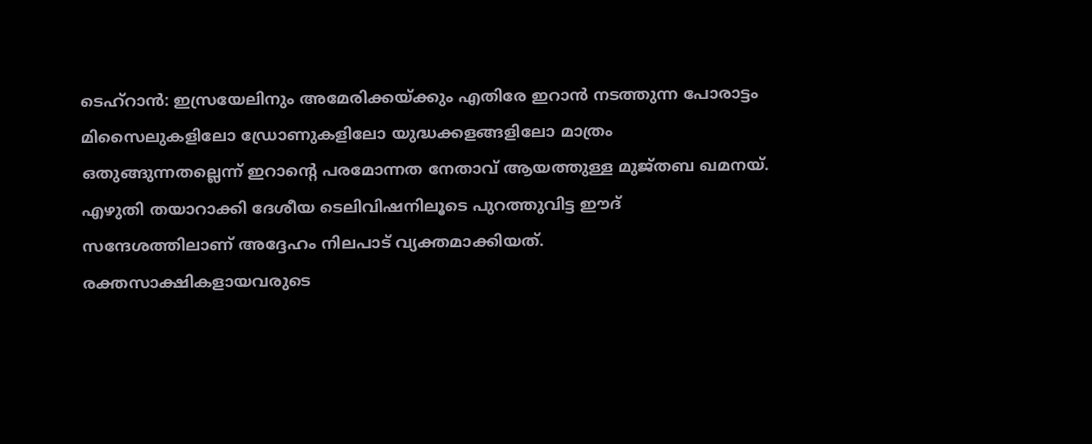ടെഹ്റാൻ: ഇസ്രയേലിനും അമേരിക്കയ്ക്കും എതിരേ ഇറാൻ നടത്തുന്ന പോരാട്ടം മിസൈലുകളിലോ ഡ്രോണുകളിലോ യുദ്ധക്കളങ്ങളിലോ മാത്രം ഒതുങ്ങുന്നതല്ലെന്ന് ഇറാന്റെ പരമോന്നത നേതാവ് ആയത്തുള്ള മുജ്തബ ഖമനയ്.
എഴുതി തയാറാക്കി ദേശീയ ടെലിവിഷനിലൂടെ പുറത്തുവിട്ട ഈദ് സന്ദേശത്തിലാണ് അദ്ദേഹം നിലപാട് വ്യക്തമാക്കിയത്. രക്തസാക്ഷികളായവരുടെ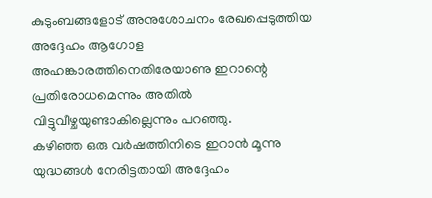കുടുംബങ്ങളോട് അനുശോചനം രേഖപ്പെടുത്തിയ അദ്ദേഹം ആഗോള അഹങ്കാരത്തിനെതിരേയാണു ഇറാന്റെ പ്രതിരോധമെന്നും അതിൽ വിട്ടുവീഴ്ചയുണ്ടാകില്ലെന്നും പറഞ്ഞു.
കഴിഞ്ഞ ഒരു വർഷത്തിനിടെ ഇറാൻ മൂന്നു യുദ്ധങ്ങൾ നേരിട്ടതായി അദ്ദേഹം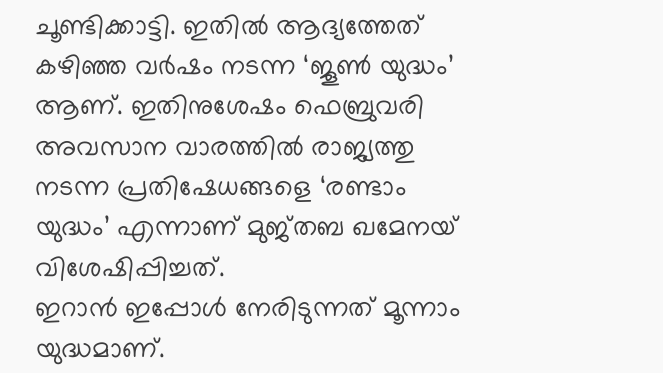ചൂണ്ടിക്കാട്ടി. ഇതിൽ ആദ്യത്തേത് കഴിഞ്ഞ വർഷം നടന്ന ‘ജൂൺ യുദ്ധം’ ആണ്. ഇതിനുശേഷം ഫെബ്രുവരി അവസാന വാരത്തിൽ രാജ്യത്തു നടന്ന പ്രതിഷേധങ്ങളെ ‘രണ്ടാം യുദ്ധം’ എന്നാണ് മുജ്തബ ഖമേനയ് വിശേഷിപ്പിച്ചത്.
ഇറാൻ ഇപ്പോൾ നേരിടുന്നത് മൂന്നാം യുദ്ധമാണ്.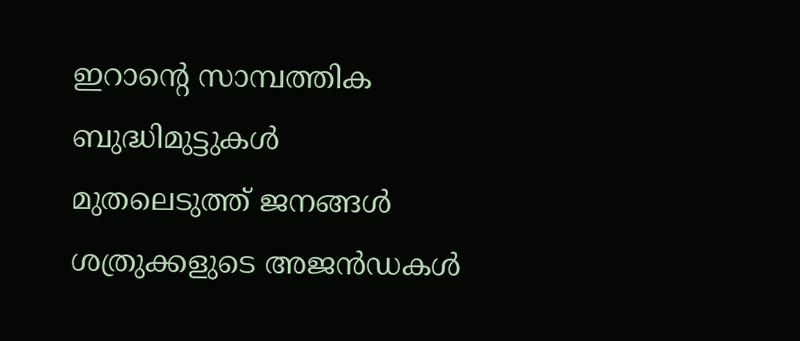ഇറാന്റെ സാമ്പത്തിക ബുദ്ധിമുട്ടുകൾ മുതലെടുത്ത് ജനങ്ങൾ ശത്രുക്കളുടെ അജൻഡകൾ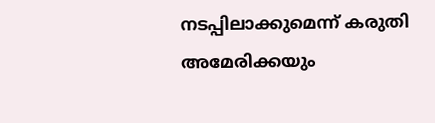നടപ്പിലാക്കുമെന്ന് കരുതി അമേരിക്കയും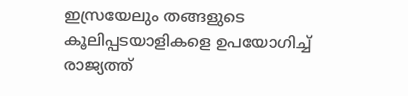ഇസ്രയേലും തങ്ങളുടെ കൂലിപ്പടയാളികളെ ഉപയോഗിച്ച് രാജ്യത്ത്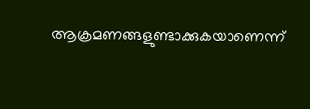ആക്രമണങ്ങളുണ്ടാക്കുകയാണെന്ന്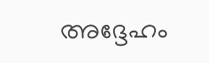അദ്ദേഹം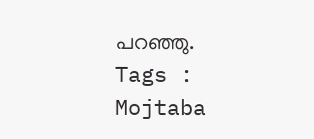പറഞ്ഞു.
Tags : Mojtaba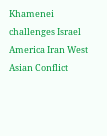Khamenei challenges Israel America Iran West Asian Conflict